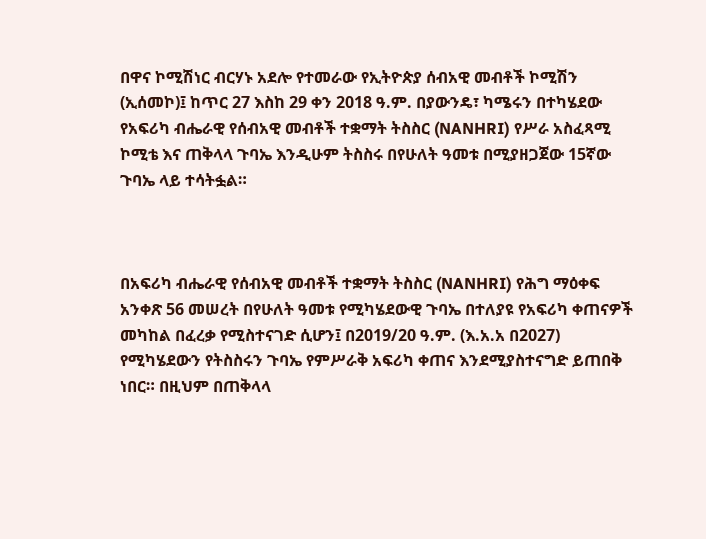በዋና ኮሚሽነር ብርሃኑ አደሎ የተመራው የኢትዮጵያ ሰብአዊ መብቶች ኮሚሽን (ኢሰመኮ)፤ ከጥር 27 እስከ 29 ቀን 2018 ዓ.ም. በያውንዴ፣ ካሜሩን በተካሄደው የአፍሪካ ብሔራዊ የሰብአዊ መብቶች ተቋማት ትስስር (NANHRI) የሥራ አስፈጻሚ ኮሚቴ እና ጠቅላላ ጉባኤ እንዲሁም ትስስሩ በየሁለት ዓመቱ በሚያዘጋጀው 15ኛው ጉባኤ ላይ ተሳትፏል።



በአፍሪካ ብሔራዊ የሰብአዊ መብቶች ተቋማት ትስስር (NANHRI) የሕግ ማዕቀፍ አንቀጽ 56 መሠረት በየሁለት ዓመቱ የሚካሄደውዊ ጉባኤ በተለያዩ የአፍሪካ ቀጠናዎች መካከል በፈረቃ የሚስተናገድ ሲሆን፤ በ2019/20 ዓ.ም. (እ.አ.አ በ2027) የሚካሄደውን የትስስሩን ጉባኤ የምሥራቅ አፍሪካ ቀጠና እንደሚያስተናግድ ይጠበቅ ነበር። በዚህም በጠቅላላ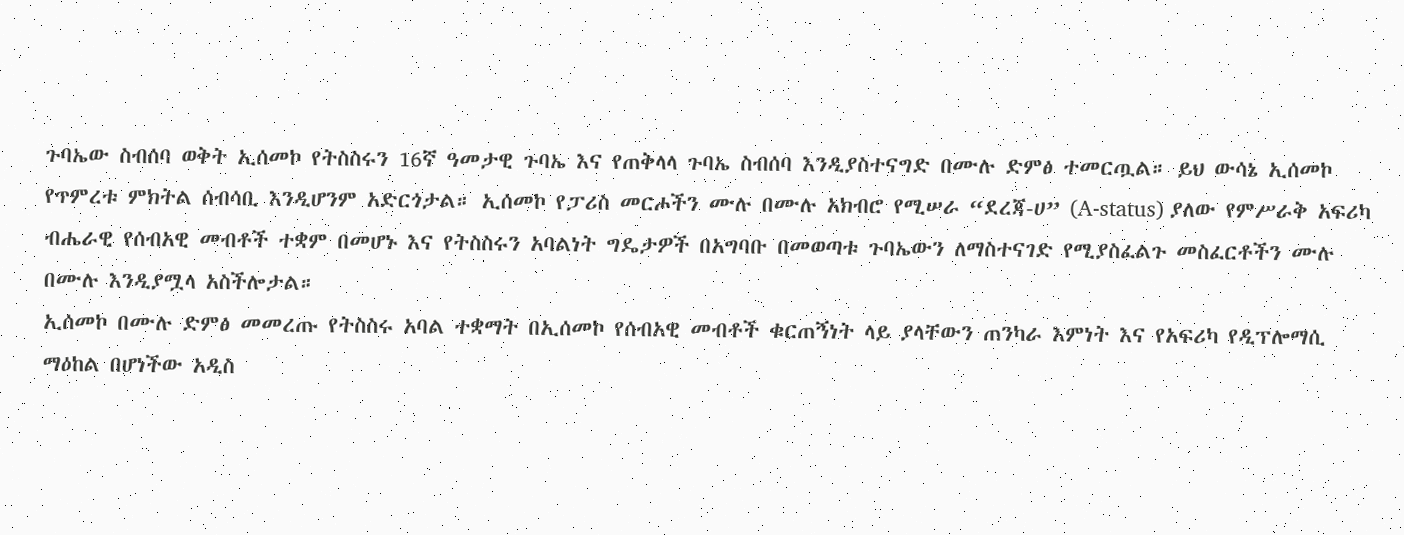ጉባኤው ስብሰባ ወቅት ኢሰመኮ የትስስሩን 16ኛ ዓመታዊ ጉባኤ እና የጠቅላላ ጉባኤ ስብሰባ እንዲያስተናግድ በሙሉ ድምፅ ተመርጧል። ይህ ውሳኔ ኢሰመኮ የጥምረቱ ምክትል ሰብሳቢ እንዲሆንም አድርጎታል። ኢሰመኮ የፓሪስ መርሖችን ሙሉ በሙሉ አክብሮ የሚሠራ “ደረጃ-ሀ” (A-status) ያለው የምሥራቅ አፍሪካ ብሔራዊ የሰብአዊ መብቶች ተቋም በመሆኑ እና የትስስሩን አባልነት ግዴታዎች በአግባቡ በመወጣቱ ጉባኤውን ለማስተናገድ የሚያስፈልጉ መስፈርቶችን ሙሉ በሙሉ እንዲያሟላ አስችሎታል።
ኢሰመኮ በሙሉ ድምፅ መመረጡ የትስስሩ አባል ተቋማት በኢሰመኮ የሰብአዊ መብቶች ቁርጠኝነት ላይ ያላቸውን ጠንካራ እምነት እና የአፍሪካ የዲፕሎማሲ ማዕከል በሆነችው አዲስ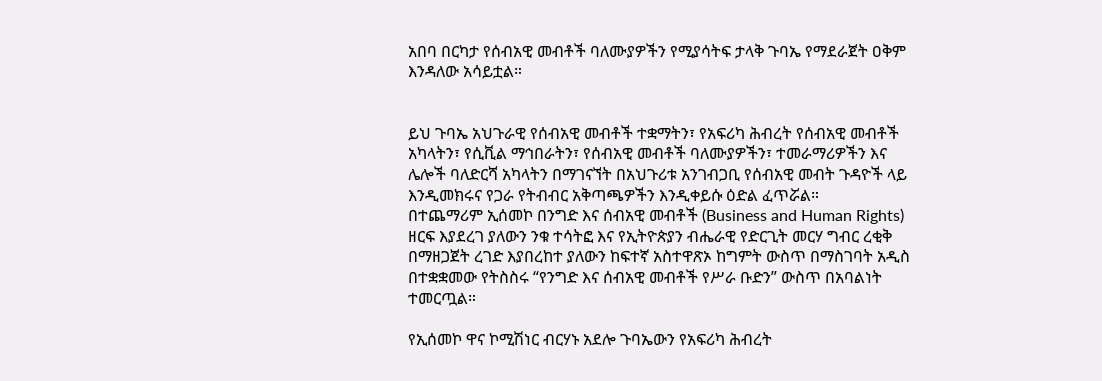አበባ በርካታ የሰብአዊ መብቶች ባለሙያዎችን የሚያሳትፍ ታላቅ ጉባኤ የማደራጀት ዐቅም እንዳለው አሳይቷል።


ይህ ጉባኤ አህጉራዊ የሰብአዊ መብቶች ተቋማትን፣ የአፍሪካ ሕብረት የሰብአዊ መብቶች አካላትን፣ የሲቪል ማኅበራትን፣ የሰብአዊ መብቶች ባለሙያዎችን፣ ተመራማሪዎችን እና ሌሎች ባለድርሻ አካላትን በማገናኘት በአህጉሪቱ አንገብጋቢ የሰብአዊ መብት ጉዳዮች ላይ እንዲመክሩና የጋራ የትብብር አቅጣጫዎችን እንዲቀይሱ ዕድል ፈጥሯል።
በተጨማሪም ኢሰመኮ በንግድ እና ሰብአዊ መብቶች (Business and Human Rights) ዘርፍ እያደረገ ያለውን ንቁ ተሳትፎ እና የኢትዮጵያን ብሔራዊ የድርጊት መርሃ ግብር ረቂቅ በማዘጋጀት ረገድ እያበረከተ ያለውን ከፍተኛ አስተዋጽኦ ከግምት ውስጥ በማስገባት አዲስ በተቋቋመው የትስስሩ “የንግድ እና ሰብአዊ መብቶች የሥራ ቡድን” ውስጥ በአባልነት ተመርጧል።

የኢሰመኮ ዋና ኮሚሽነር ብርሃኑ አደሎ ጉባኤውን የአፍሪካ ሕብረት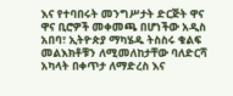እና የተባበሩት መንግሥታት ድርጅት ዋና ዋና ቢሮዎች መቀመጫ በሆነችው አዲስ አበባ፣ ኢትዮጵያ ማካሄዱ ትስስሩ ቁልፍ መልእክቶቹን ለሚመለከታቸው ባለድርሻ አካላት በቀጥታ ለማድረስ እና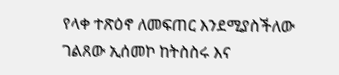የላቀ ተጽዕኖ ለመፍጠር እንደሚያስችለው ገልጸው ኢሰመኮ ከትስስሩ እና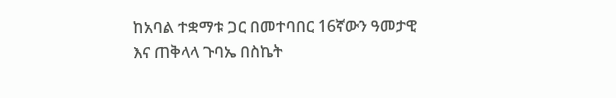ከአባል ተቋማቱ ጋር በመተባበር 16ኛውን ዓመታዊ እና ጠቅላላ ጉባኤ በስኬት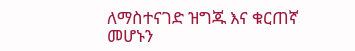ለማስተናገድ ዝግጁ እና ቁርጠኛ መሆኑን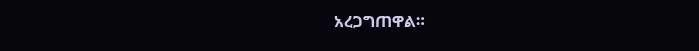አረጋግጠዋል።